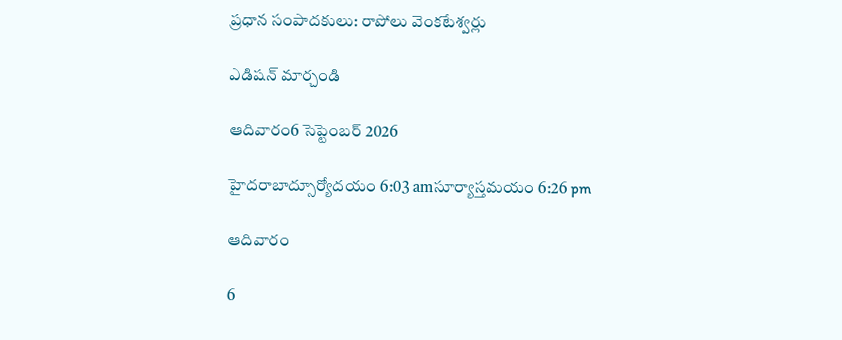ప్రధాన సంపాదకులు: రాపోలు వెంకటేశ్వర్లు

ఎడిషన్ మార్చండి

ఆదివారం6 సెప్టెంబర్ 2026

హైదరాబాద్సూర్యోదయం 6:03 amసూర్యాస్తమయం 6:26 pm

ఆదివారం

6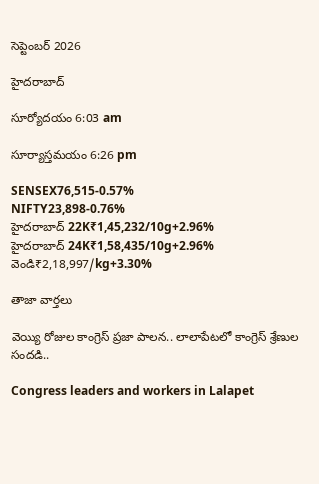సెప్టెంబర్ 2026

హైదరాబాద్

సూర్యోదయం 6:03 am

సూర్యాస్తమయం 6:26 pm

SENSEX76,515-0.57%
NIFTY23,898-0.76%
హైదరాబాద్ 22K₹1,45,232/10g+2.96%
హైదరాబాద్ 24K₹1,58,435/10g+2.96%
వెండి₹2,18,997/kg+3.30%

తాజా వార్తలు

వెయ్యి రోజుల కాంగ్రెస్ ప్రజా పాలన.. లాలాపేటలో కాంగ్రెస్ శ్రేణుల సందడి..

Congress leaders and workers in Lalapet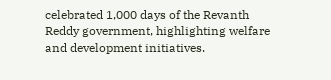celebrated 1,000 days of the Revanth Reddy government, highlighting welfare and development initiatives.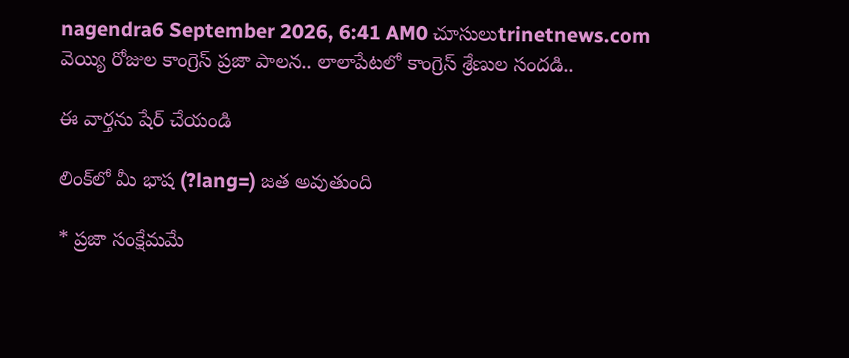nagendra6 September 2026, 6:41 AM0 చూసులుtrinetnews.com
వెయ్యి రోజుల కాంగ్రెస్ ప్రజా పాలన.. లాలాపేటలో కాంగ్రెస్ శ్రేణుల సందడి..

ఈ వార్తను షేర్ చేయండి

లింక్‌లో మీ భాష (?lang=) జత అవుతుంది

* ప్రజా సంక్షేమమే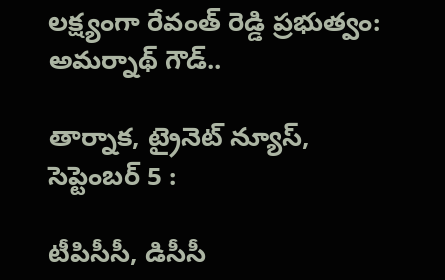లక్ష్యంగా రేవంత్ రెడ్డి ప్రభుత్వం: అమర్నాథ్ గౌడ్..

తార్నాక, ట్రైనెట్ న్యూస్, సెప్టెంబర్ 5 :

టీపిసీసీ, డిసీసీ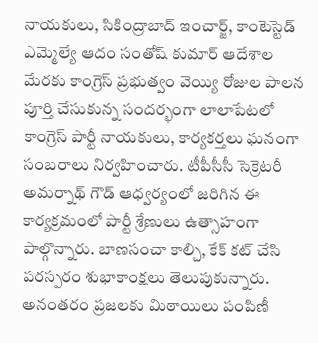నాయకులు, సికింద్రాబాద్ ఇంచార్జ్, కాంటెస్టెడ్ ఎమ్మెల్యే ఆదం సంతోష్ కుమార్ ఆదేశాల మేరకు కాంగ్రెస్ ప్రభుత్వం వెయ్యి రోజుల పాలన పూర్తి చేసుకున్న సందర్భంగా లాలాపేటలో కాంగ్రెస్ పార్టీ నాయకులు, కార్యకర్తలు ఘనంగా సంబరాలు నిర్వహించారు. టీపీసీసీ సెక్రెటరీ అమర్నాథ్ గౌడ్ ఆధ్వర్యంలో జరిగిన ఈ కార్యక్రమంలో పార్టీ శ్రేణులు ఉత్సాహంగా పాల్గొన్నారు. బాణసంచా కాల్చి, కేక్ కట్ చేసి పరస్పరం శుభాకాంక్షలు తెలుపుకున్నారు. అనంతరం ప్రజలకు మిఠాయిలు పంపిణీ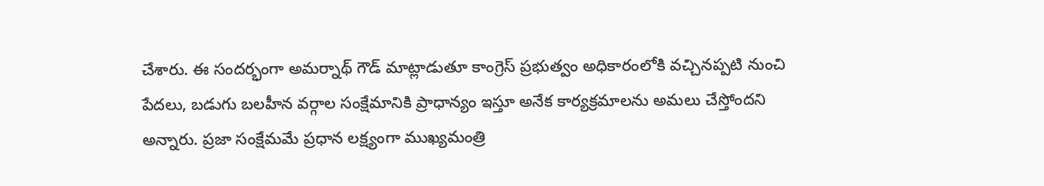చేశారు. ఈ సందర్భంగా అమర్నాథ్ గౌడ్ మాట్లాడుతూ కాంగ్రెస్ ప్రభుత్వం అధికారంలోకి వచ్చినప్పటి నుంచి పేదలు, బడుగు బలహీన వర్గాల సంక్షేమానికి ప్రాధాన్యం ఇస్తూ అనేక కార్యక్రమాలను అమలు చేస్తోందని అన్నారు. ప్రజా సంక్షేమమే ప్రధాన లక్ష్యంగా ముఖ్యమంత్రి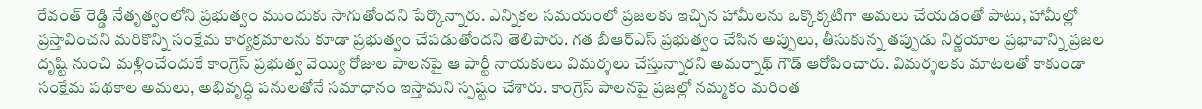రేవంత్ రెడ్డి నేతృత్వంలోని ప్రభుత్వం ముందుకు సాగుతోందని పేర్కొన్నారు. ఎన్నికల సమయంలో ప్రజలకు ఇచ్చిన హామీలను ఒక్కొక్కటిగా అమలు చేయడంతో పాటు, హామీల్లో ప్రస్తావించని మరికొన్ని సంక్షేమ కార్యక్రమాలను కూడా ప్రభుత్వం చేపడుతోందని తెలిపారు. గత బీఆర్‌ఎస్ ప్రభుత్వం చేసిన అప్పులు, తీసుకున్న తప్పుడు నిర్ణయాల ప్రభావాన్ని ప్రజల దృష్టి నుంచి మళ్లించేందుకే కాంగ్రెస్ ప్రభుత్వ వెయ్యి రోజుల పాలనపై ఆ పార్టీ నాయకులు విమర్శలు చేస్తున్నారని అమర్నాథ్ గౌడ్ ఆరోపించారు. విమర్శలకు మాటలతో కాకుండా సంక్షేమ పథకాల అమలు, అభివృద్ధి పనులతోనే సమాధానం ఇస్తామని స్పష్టం చేశారు. కాంగ్రెస్ పాలనపై ప్రజల్లో నమ్మకం మరింత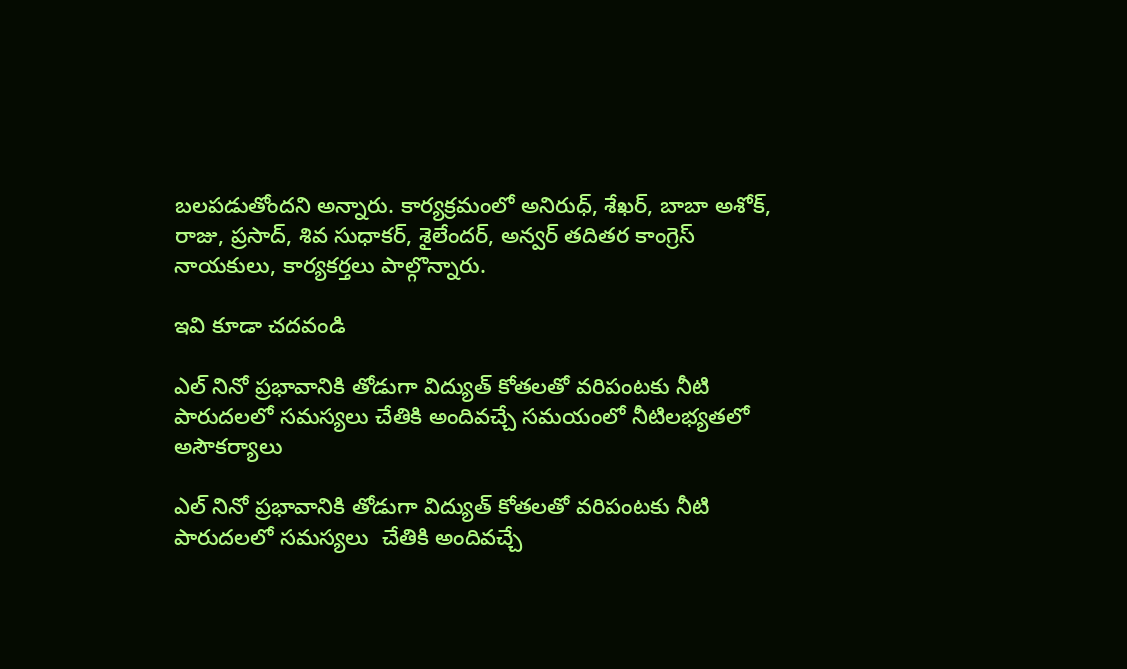బలపడుతోందని అన్నారు. కార్యక్రమంలో అనిరుధ్, శేఖర్, బాబా అశోక్, రాజు, ప్రసాద్, శివ సుధాకర్, శైలేందర్, అన్వర్ తదితర కాంగ్రెస్ నాయకులు, కార్యకర్తలు పాల్గొన్నారు.

ఇవి కూడా చదవండి

ఎల్ నినో ప్రభావానికి తోడుగా విద్యుత్ కోతలతో వరిపంటకు నీటి పారుదలలో సమస్యలు చేతికి అందివచ్చే సమయంలో నీటిలభ్యతలో అసౌకర్యాలు

ఎల్ నినో ప్రభావానికి తోడుగా విద్యుత్ కోతలతో వరిపంటకు నీటి పారుదలలో సమస్యలు  చేతికి అందివచ్చే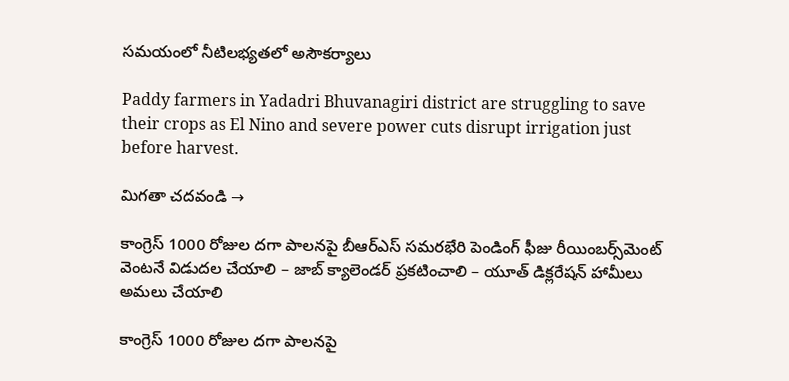సమయంలో నీటిలభ్యతలో అసౌకర్యాలు

Paddy farmers in Yadadri Bhuvanagiri district are struggling to save their crops as El Nino and severe power cuts disrupt irrigation just before harvest.

మిగతా చదవండి →

కాంగ్రెస్ 1000 రోజుల దగా పాలనపై బీఆర్ఎస్ సమరభేరి పెండింగ్ ఫీజు రీయింబర్స్‌మెంట్‌ వెంటనే విడుదల చేయాలి – జాబ్ క్యాలెండర్ ప్రకటించాలి – యూత్ డిక్లరేషన్ హామీలు అమలు చేయాలి

కాంగ్రెస్ 1000 రోజుల దగా పాలనపై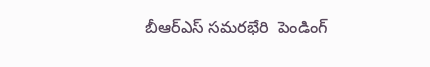బీఆర్ఎస్ సమరభేరి  పెండింగ్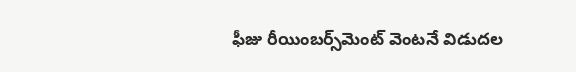ఫీజు రీయింబర్స్‌మెంట్‌ వెంటనే విడుదల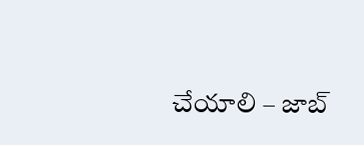చేయాలి – జాబ్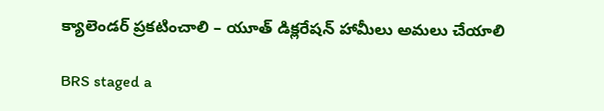క్యాలెండర్ ప్రకటించాలి – యూత్ డిక్లరేషన్ హామీలు అమలు చేయాలి

BRS staged a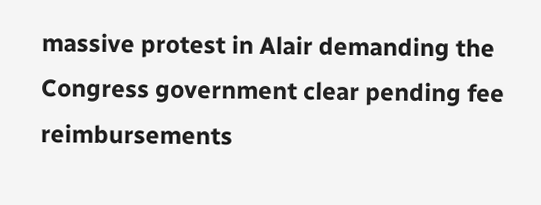massive protest in Alair demanding the Congress government clear pending fee reimbursements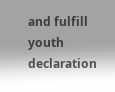and fulfill youth declaration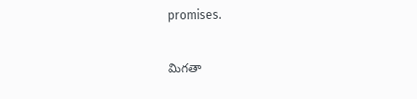promises.

మిగతా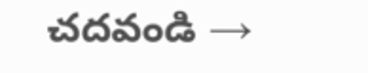చదవండి →